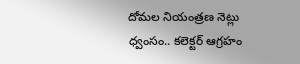దోమల నియంత్రణ నెట్లు ధ్వంసం.. కలెక్టర్ ఆగ్రహం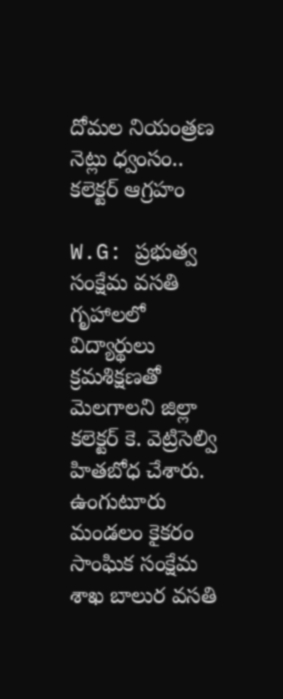దోమల నియంత్రణ నెట్లు ధ్వంసం.. కలెక్టర్ ఆగ్రహం

W.G: ప్రభుత్వ సంక్షేమ వసతి గృహాలలో విద్యార్థులు క్రమశిక్షణతో మెలగాలని జిల్లా కలెక్టర్ కె. వెట్రిసెల్వి హితబోధ చేశారు. ఉంగుటూరు మండలం కైకరం సాంఘిక సంక్షేమ శాఖ బాలుర వసతి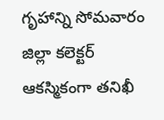గృహాన్ని సోమవారం జిల్లా కలెక్టర్ ఆకస్మికంగా తనిఖీ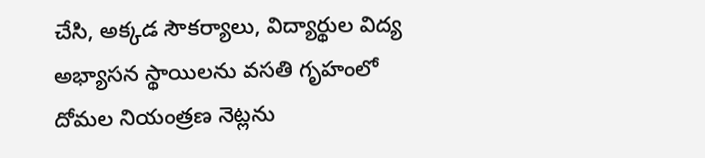చేసి, అక్కడ సౌకర్యాలు, విద్యార్థుల విద్య అభ్యాసన స్థాయిలను వసతి గృహంలో దోమల నియంత్రణ నెట్లను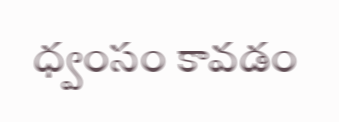ధ్వంసం కావడం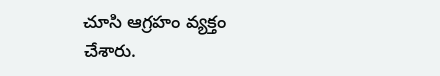చూసి ఆగ్రహం వ్యక్తం చేశారు.